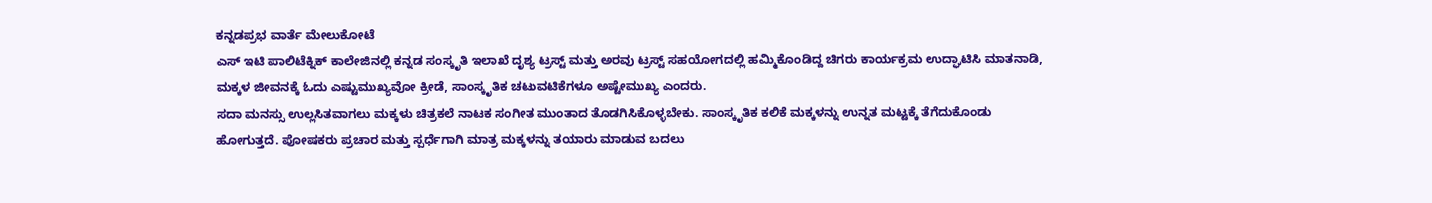ಕನ್ನಡಪ್ರಭ ವಾರ್ತೆ ಮೇಲುಕೋಟೆ
ಎಸ್ ಇಟಿ ಪಾಲಿಟೆಕ್ನಿಕ್ ಕಾಲೇಜಿನಲ್ಲಿ ಕನ್ನಡ ಸಂಸ್ಕೃತಿ ಇಲಾಖೆ ದೃಶ್ಯ ಟ್ರಸ್ಟ್ ಮತ್ತು ಅರವು ಟ್ರಸ್ಟ್ ಸಹಯೋಗದಲ್ಲಿ ಹಮ್ಮಿಕೊಂಡಿದ್ದ ಚಿಗರು ಕಾರ್ಯಕ್ರಮ ಉದ್ಘಾಟಿಸಿ ಮಾತನಾಡಿ, ಮಕ್ಕಳ ಜೀವನಕ್ಕೆ ಓದು ಎಷ್ಟುಮುಖ್ಯವೋ ಕ್ರೀಡೆ, ಸಾಂಸ್ಕೃತಿಕ ಚಟುವಟಿಕೆಗಳೂ ಅಷ್ಟೇಮುಖ್ಯ ಎಂದರು.
ಸದಾ ಮನಸ್ಸು ಉಲ್ಲಸಿತವಾಗಲು ಮಕ್ಕಳು ಚಿತ್ರಕಲೆ ನಾಟಕ ಸಂಗೀತ ಮುಂತಾದ ತೊಡಗಿಸಿಕೊಳ್ಳಬೇಕು. ಸಾಂಸ್ಕೃತಿಕ ಕಲಿಕೆ ಮಕ್ಕಳನ್ನು ಉನ್ನತ ಮಟ್ಟಕ್ಕೆ ತೆಗೆದುಕೊಂಡು ಹೋಗುತ್ತದೆ. ಪೋಷಕರು ಪ್ರಚಾರ ಮತ್ತು ಸ್ಪರ್ಧೆಗಾಗಿ ಮಾತ್ರ ಮಕ್ಕಳನ್ನು ತಯಾರು ಮಾಡುವ ಬದಲು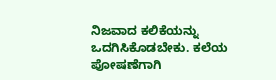ನಿಜವಾದ ಕಲಿಕೆಯನ್ನು ಒದಗಿಸಿಕೊಡಬೇಕು. ಕಲೆಯ ಪೋಷಣೆಗಾಗಿ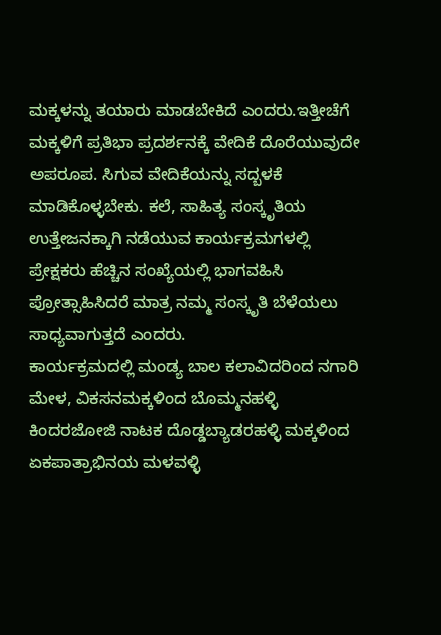ಮಕ್ಕಳನ್ನು ತಯಾರು ಮಾಡಬೇಕಿದೆ ಎಂದರು.ಇತ್ತೀಚೆಗೆ ಮಕ್ಕಳಿಗೆ ಪ್ರತಿಭಾ ಪ್ರದರ್ಶನಕ್ಕೆ ವೇದಿಕೆ ದೊರೆಯುವುದೇ ಅಪರೂಪ. ಸಿಗುವ ವೇದಿಕೆಯನ್ನು ಸದ್ಬಳಕೆ ಮಾಡಿಕೊಳ್ಳಬೇಕು. ಕಲೆ, ಸಾಹಿತ್ಯ ಸಂಸ್ಕೃತಿಯ ಉತ್ತೇಜನಕ್ಕಾಗಿ ನಡೆಯುವ ಕಾರ್ಯಕ್ರಮಗಳಲ್ಲಿ ಪ್ರೇಕ್ಷಕರು ಹೆಚ್ಚಿನ ಸಂಖ್ಯೆಯಲ್ಲಿ ಭಾಗವಹಿಸಿ ಪ್ರೋತ್ಸಾಹಿಸಿದರೆ ಮಾತ್ರ ನಮ್ಮ ಸಂಸ್ಕೃತಿ ಬೆಳೆಯಲು ಸಾಧ್ಯವಾಗುತ್ತದೆ ಎಂದರು.
ಕಾರ್ಯಕ್ರಮದಲ್ಲಿ ಮಂಡ್ಯ ಬಾಲ ಕಲಾವಿದರಿಂದ ನಗಾರಿ ಮೇಳ, ವಿಕಸನಮಕ್ಕಳಿಂದ ಬೊಮ್ಮನಹಳ್ಳಿ ಕಿಂದರಜೋಜಿ ನಾಟಕ ದೊಡ್ಡಬ್ಯಾಡರಹಳ್ಳಿ ಮಕ್ಕಳಿಂದ ಏಕಪಾತ್ರಾಭಿನಯ ಮಳವಳ್ಳಿ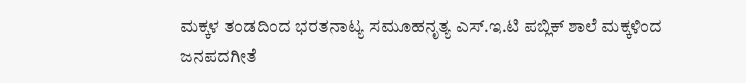ಮಕ್ಕಳ ತಂಡದಿಂದ ಭರತನಾಟ್ಯ ಸಮೂಹನೃತ್ಯ ಎಸ್.ಇ.ಟಿ ಪಬ್ಲಿಕ್ ಶಾಲೆ ಮಕ್ಕಳಿಂದ ಜನಪದಗೀತೆ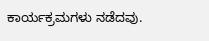ಕಾರ್ಯಕ್ರಮಗಳು ನಡೆದವು.